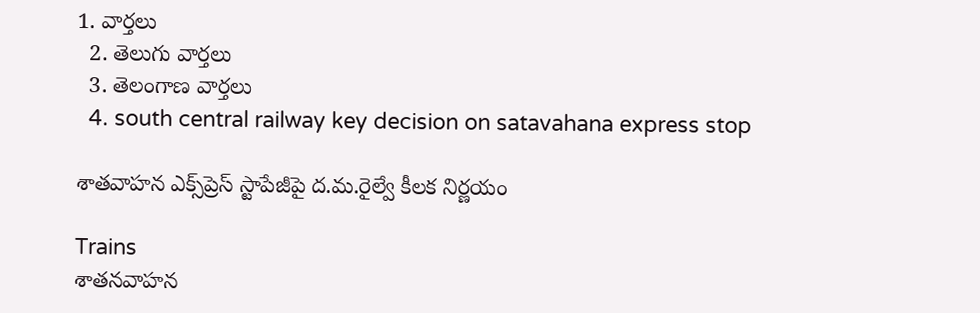1. వార్తలు
  2. తెలుగు వార్తలు
  3. తెలంగాణ వార్తలు
  4. south central railway key decision on satavahana express stop

శాతవాహన ఎక్స్‌ప్రెస్ స్టాపేజీపై ద.మ.రైల్వే కీలక నిర్ణయం

Trains
శాతనవాహన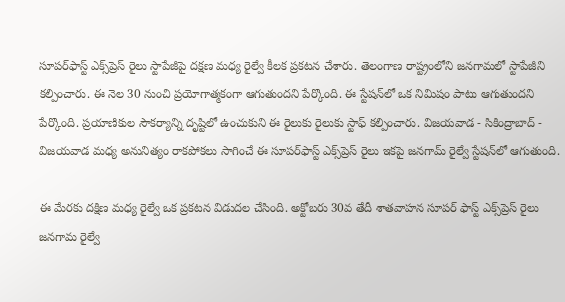సూపర్‌ఫాస్ట్ ఎక్స్‌ప్రెస్ రైలు స్టాపేజీపై దక్షణ మధ్య రైల్వే కీలక ప్రకటన చేశారు. తెలంగాణ రాష్ట్రంలోని జనగామలో స్టాపేజీని కల్పించారు. ఈ నెల 30 నుంచి ప్రయోగాత్మకంగా ఆగుతుందని పేర్కొంది. ఈ స్టేషన్‌లో ఒక నిమిషం పాటు ఆగుతుందని పేర్కొంది. ప్రయాణికుల సౌకర్యాన్ని దృష్టిలో ఉంచుకుని ఈ రైలుకు రైలుకు స్టాఫ్ కల్పించారు. విజయవాడ - సికింద్రాబాద్ - విజయవాడ మధ్య అనునిత్యం రాకపోకలు సాగించే ఈ సూపర్‌ఫాస్ట్‌ ఎక్స్‌ప్రెస్ రైలు ఇకపై జనగామ్ రైల్వే స్టేషన్‌లో ఆగుతుంది.

ఈ మేరకు దక్షిణ మధ్య రైల్వే ఒక ప్రకటన విడుదల చేసింది. అక్టోబరు 30వ తేదీ శాతవాహన సూపర్ ఫాస్ట్ ఎక్స్‌ప్రెస్ రైలు జనగామ రైల్వే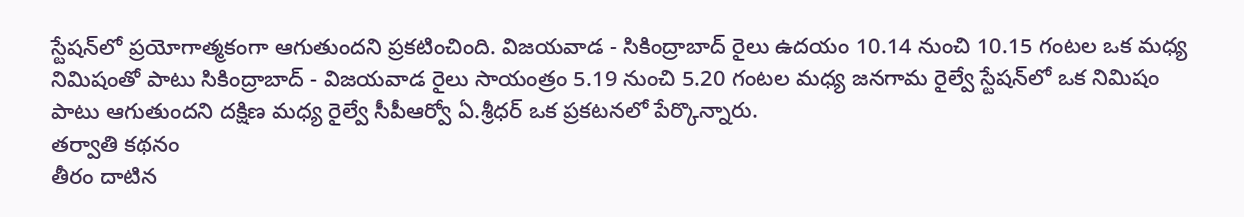స్టేషన్‌లో ప్రయోగాత్మకంగా ఆగుతుందని ప్రకటించింది. విజయవాడ - సికింద్రాబాద్ రైలు ఉదయం 10.14 నుంచి 10.15 గంటల ఒక మధ్య నిమిషంతో పాటు సికింద్రాబాద్ - విజయవాడ రైలు సాయంత్రం 5.19 నుంచి 5.20 గంటల మధ్య జనగామ రైల్వే స్టేషన్‌లో ఒక నిమిషం పాటు ఆగుతుందని దక్షిణ మధ్య రైల్వే సీపీఆర్వో ఏ.శ్రీధర్ ఒక ప్రకటనలో పేర్కొన్నారు.
తర్వాతి కథనం
తీరం దాటిన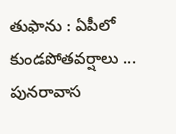తుఫాను : ఏపీలో కుండపోతవర్షాలు ... పునరావాస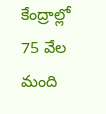కేంద్రాల్లో 75 వేల మంది